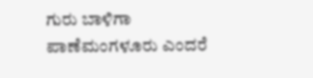ಗುರು ಬಾಳಿಗಾ
ಪಾಣೆಮಂಗಳೂರು ಎಂದರೆ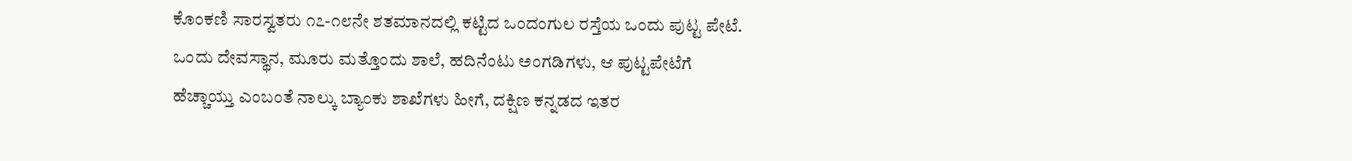ಕೊಂಕಣಿ ಸಾರಸ್ವತರು ೧೭-೧೮ನೇ ಶತಮಾನದಲ್ಲಿ ಕಟ್ಟಿದ ಒಂದಂಗುಲ ರಸ್ತೆಯ ಒಂದು ಪುಟ್ಟ ಪೇಟೆ. ಒಂದು ದೇವಸ್ಥಾನ, ಮೂರು ಮತ್ತೊಂದು ಶಾಲೆ, ಹದಿನೆಂಟು ಅಂಗಡಿಗಳು, ಆ ಪುಟ್ಟಪೇಟೆಗೆ ಹೆಚ್ಚಾಯ್ತು ಎಂಬಂತೆ ನಾಲ್ಕು ಬ್ಯಾಂಕು ಶಾಖೆಗಳು ಹೀಗೆ, ದಕ್ಷಿಣ ಕನ್ನಡದ ಇತರ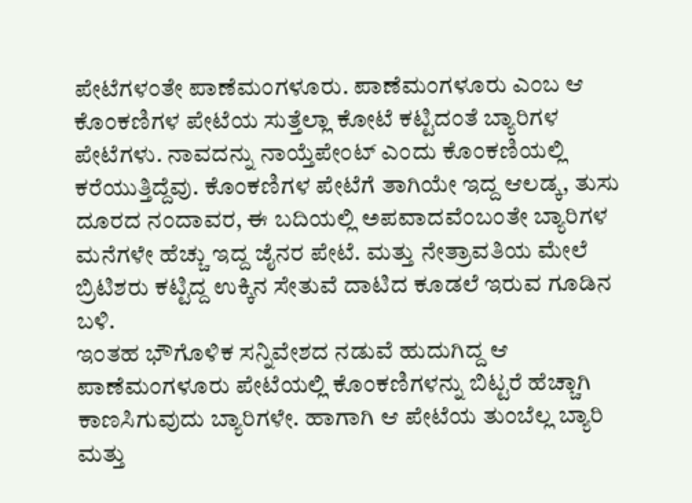ಪೇಟೆಗಳಂತೇ ಪಾಣೆಮಂಗಳೂರು. ಪಾಣೆಮಂಗಳೂರು ಎಂಬ ಆ ಕೊಂಕಣಿಗಳ ಪೇಟೆಯ ಸುತ್ತೆಲ್ಲಾ ಕೋಟೆ ಕಟ್ಟಿದಂತೆ ಬ್ಯಾರಿಗಳ ಪೇಟೆಗಳು. ನಾವದನ್ನು ನಾಯ್ತೆಪೇಂಟ್ ಎಂದು ಕೊಂಕಣಿಯಲ್ಲಿ ಕರೆಯುತ್ತಿದ್ದೆವು. ಕೊಂಕಣಿಗಳ ಪೇಟೆಗೆ ತಾಗಿಯೇ ಇದ್ದ ಆಲಡ್ಕ, ತುಸು ದೂರದ ನಂದಾವರ, ಈ ಬದಿಯಲ್ಲಿ ಅಪವಾದವೆಂಬಂತೇ ಬ್ಯಾರಿಗಳ ಮನೆಗಳೇ ಹೆಚ್ಚು ಇದ್ದ ಜೈನರ ಪೇಟೆ. ಮತ್ತು ನೇತ್ರಾವತಿಯ ಮೇಲೆ ಬ್ರಿಟಿಶರು ಕಟ್ಟಿದ್ದ ಉಕ್ಕಿನ ಸೇತುವೆ ದಾಟಿದ ಕೂಡಲೆ ಇರುವ ಗೂಡಿನ ಬಳಿ.
ಇಂತಹ ಭೌಗೊಳಿಕ ಸನ್ನಿವೇಶದ ನಡುವೆ ಹುದುಗಿದ್ದ ಆ ಪಾಣೆಮಂಗಳೂರು ಪೇಟೆಯಲ್ಲಿ ಕೊಂಕಣಿಗಳನ್ನು ಬಿಟ್ಟರೆ ಹೆಚ್ಚಾಗಿ ಕಾಣಸಿಗುವುದು ಬ್ಯಾರಿಗಳೇ. ಹಾಗಾಗಿ ಆ ಪೇಟೆಯ ತುಂಬೆಲ್ಲ ಬ್ಯಾರಿ ಮತ್ತು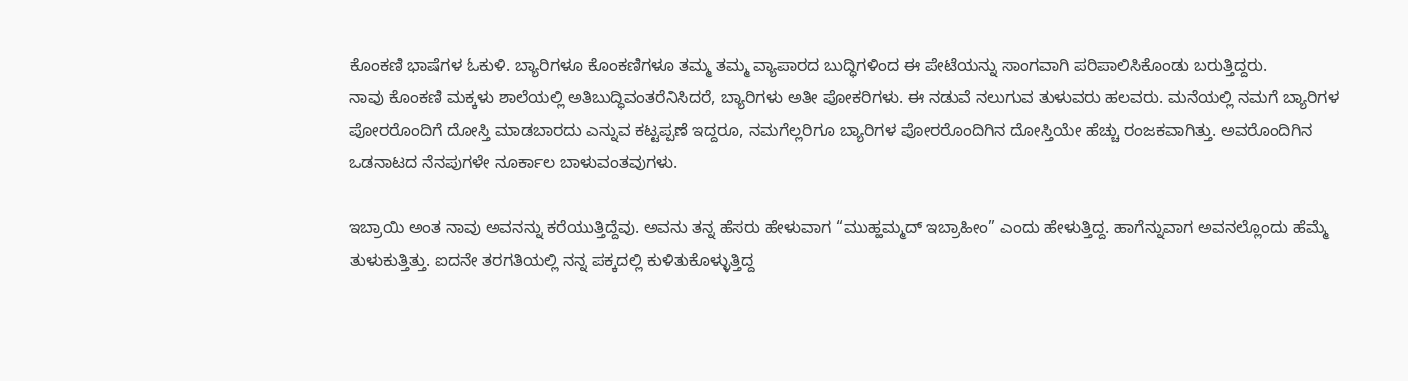ಕೊಂಕಣಿ ಭಾಷೆಗಳ ಓಕುಳಿ. ಬ್ಯಾರಿಗಳೂ ಕೊಂಕಣಿಗಳೂ ತಮ್ಮ ತಮ್ಮ ವ್ಯಾಪಾರದ ಬುದ್ಧಿಗಳಿಂದ ಈ ಪೇಟೆಯನ್ನು ಸಾಂಗವಾಗಿ ಪರಿಪಾಲಿಸಿಕೊಂಡು ಬರುತ್ತಿದ್ದರು.
ನಾವು ಕೊಂಕಣಿ ಮಕ್ಕಳು ಶಾಲೆಯಲ್ಲಿ ಅತಿಬುದ್ಧಿವಂತರೆನಿಸಿದರೆ, ಬ್ಯಾರಿಗಳು ಅತೀ ಪೋಕರಿಗಳು. ಈ ನಡುವೆ ನಲುಗುವ ತುಳುವರು ಹಲವರು. ಮನೆಯಲ್ಲಿ ನಮಗೆ ಬ್ಯಾರಿಗಳ ಪೋರರೊಂದಿಗೆ ದೋಸ್ತಿ ಮಾಡಬಾರದು ಎನ್ನುವ ಕಟ್ಟಪ್ಪಣೆ ಇದ್ದರೂ, ನಮಗೆಲ್ಲರಿಗೂ ಬ್ಯಾರಿಗಳ ಪೋರರೊಂದಿಗಿನ ದೋಸ್ತಿಯೇ ಹೆಚ್ಚು ರಂಜಕವಾಗಿತ್ತು. ಅವರೊಂದಿಗಿನ ಒಡನಾಟದ ನೆನಪುಗಳೇ ನೂರ್ಕಾಲ ಬಾಳುವಂತವುಗಳು.

ಇಬ್ರಾಯಿ ಅಂತ ನಾವು ಅವನನ್ನು ಕರೆಯುತ್ತಿದ್ದೆವು. ಅವನು ತನ್ನ ಹೆಸರು ಹೇಳುವಾಗ “ಮುಹ್ಹಮ್ಮದ್ ಇಬ್ರಾಹೀಂ” ಎಂದು ಹೇಳುತ್ತಿದ್ದ. ಹಾಗೆನ್ನುವಾಗ ಅವನಲ್ಲೊಂದು ಹೆಮ್ಮೆ ತುಳುಕುತ್ತಿತ್ತು. ಐದನೇ ತರಗತಿಯಲ್ಲಿ ನನ್ನ ಪಕ್ಕದಲ್ಲಿ ಕುಳಿತುಕೊಳ್ಳುತ್ತಿದ್ದ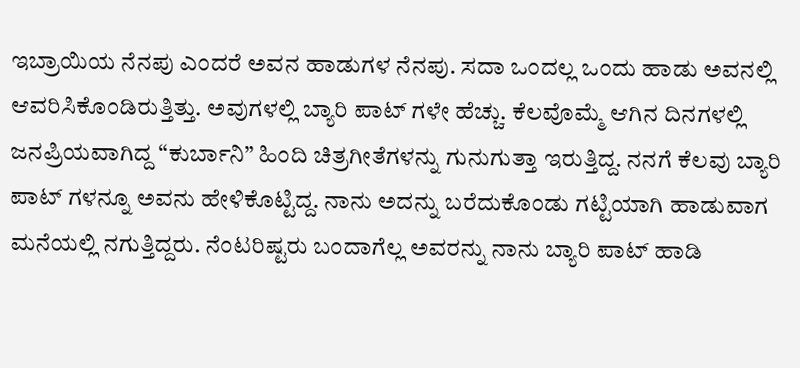ಇಬ್ರಾಯಿಯ ನೆನಪು ಎಂದರೆ ಅವನ ಹಾಡುಗಳ ನೆನಪು. ಸದಾ ಒಂದಲ್ಲ ಒಂದು ಹಾಡು ಅವನಲ್ಲಿ ಆವರಿಸಿಕೊಂಡಿರುತ್ತಿತ್ತು. ಅವುಗಳಲ್ಲಿ ಬ್ಯಾರಿ ಪಾಟ್ ಗಳೇ ಹೆಚ್ಚು. ಕೆಲವೊಮ್ಮೆ ಆಗಿನ ದಿನಗಳಲ್ಲಿ ಜನಪ್ರಿಯವಾಗಿದ್ದ “ಕುರ್ಬಾನಿ” ಹಿಂದಿ ಚಿತ್ರಗೀತೆಗಳನ್ನು ಗುನುಗುತ್ತಾ ಇರುತ್ತಿದ್ದ. ನನಗೆ ಕೆಲವು ಬ್ಯಾರಿ ಪಾಟ್ ಗಳನ್ನೂ ಅವನು ಹೇಳಿಕೊಟ್ಟಿದ್ದ. ನಾನು ಅದನ್ನು ಬರೆದುಕೊಂಡು ಗಟ್ಟಿಯಾಗಿ ಹಾಡುವಾಗ ಮನೆಯಲ್ಲಿ ನಗುತ್ತಿದ್ದರು. ನೆಂಟರಿಷ್ಟರು ಬಂದಾಗೆಲ್ಲ ಅವರನ್ನು ನಾನು ಬ್ಯಾರಿ ಪಾಟ್ ಹಾಡಿ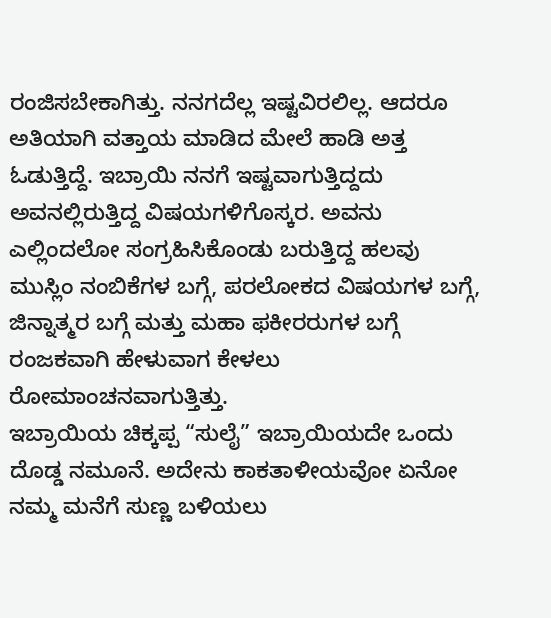ರಂಜಿಸಬೇಕಾಗಿತ್ತು. ನನಗದೆಲ್ಲ ಇಷ್ಟವಿರಲಿಲ್ಲ. ಆದರೂ ಅತಿಯಾಗಿ ವತ್ತಾಯ ಮಾಡಿದ ಮೇಲೆ ಹಾಡಿ ಅತ್ತ ಓಡುತ್ತಿದ್ದೆ. ಇಬ್ರಾಯಿ ನನಗೆ ಇಷ್ಟವಾಗುತ್ತಿದ್ದದು ಅವನಲ್ಲಿರುತ್ತಿದ್ದ ವಿಷಯಗಳಿಗೊಸ್ಕರ. ಅವನು ಎಲ್ಲಿಂದಲೋ ಸಂಗ್ರಹಿಸಿಕೊಂಡು ಬರುತ್ತಿದ್ದ ಹಲವು ಮುಸ್ಲಿಂ ನಂಬಿಕೆಗಳ ಬಗ್ಗೆ, ಪರಲೋಕದ ವಿಷಯಗಳ ಬಗ್ಗೆ, ಜಿನ್ನಾತ್ಮರ ಬಗ್ಗೆ ಮತ್ತು ಮಹಾ ಫಕೀರರುಗಳ ಬಗ್ಗೆ ರಂಜಕವಾಗಿ ಹೇಳುವಾಗ ಕೇಳಲು ರೋಮಾಂಚನವಾಗುತ್ತಿತ್ತು.
ಇಬ್ರಾಯಿಯ ಚಿಕ್ಕಪ್ಪ “ಸುಲೈ” ಇಬ್ರಾಯಿಯದೇ ಒಂದು ದೊಡ್ಡ ನಮೂನೆ. ಅದೇನು ಕಾಕತಾಳೀಯವೋ ಏನೋ ನಮ್ಮ ಮನೆಗೆ ಸುಣ್ಣ ಬಳಿಯಲು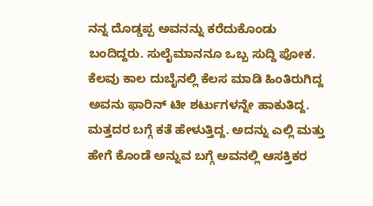ನನ್ನ ದೊಡ್ಡಪ್ಪ ಅವನನ್ನು ಕರೆದುಕೊಂಡು ಬಂದಿದ್ದರು. ಸುಲೈಮಾನನೂ ಒಬ್ಬ ಸುದ್ದಿ ಪೋಕ. ಕೆಲವು ಕಾಲ ದುಬೈನಲ್ಲಿ ಕೆಲಸ ಮಾಡಿ ಹಿಂತಿರುಗಿದ್ದ ಅವನು ಫಾರಿನ್ ಟೀ ಶರ್ಟುಗಳನ್ನೇ ಹಾಕುತಿದ್ದ. ಮತ್ತದರ ಬಗ್ಗೆ ಕತೆ ಹೇಳುತ್ತಿದ್ದ. ಅದನ್ನು ಎಲ್ಲಿ ಮತ್ತು ಹೇಗೆ ಕೊಂಡೆ ಅನ್ನುವ ಬಗ್ಗೆ ಅವನಲ್ಲಿ ಆಸಕ್ತಿಕರ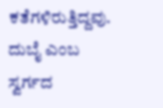ಕತೆಗಳಿರುತ್ತಿದ್ದವು. ದುಬೈ ಎಂಬ ಸ್ವರ್ಗದ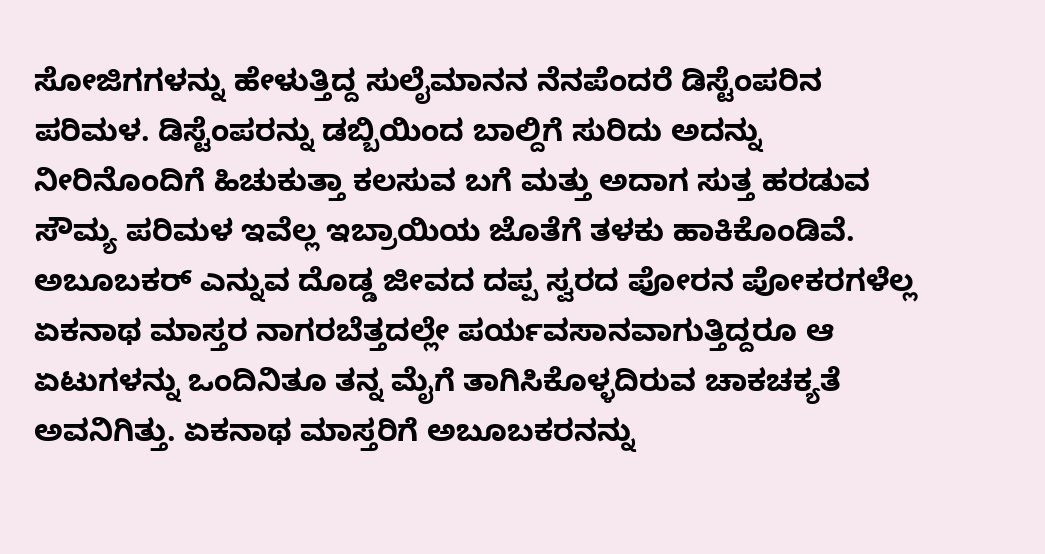ಸೋಜಿಗಗಳನ್ನು ಹೇಳುತ್ತಿದ್ದ ಸುಲೈಮಾನನ ನೆನಪೆಂದರೆ ಡಿಸ್ಟೆಂಪರಿನ ಪರಿಮಳ. ಡಿಸ್ಟೆಂಪರನ್ನು ಡಬ್ಬಿಯಿಂದ ಬಾಲ್ದಿಗೆ ಸುರಿದು ಅದನ್ನು ನೀರಿನೊಂದಿಗೆ ಹಿಚುಕುತ್ತಾ ಕಲಸುವ ಬಗೆ ಮತ್ತು ಅದಾಗ ಸುತ್ತ ಹರಡುವ ಸೌಮ್ಯ ಪರಿಮಳ ಇವೆಲ್ಲ ಇಬ್ರಾಯಿಯ ಜೊತೆಗೆ ತಳಕು ಹಾಕಿಕೊಂಡಿವೆ.
ಅಬೂಬಕರ್ ಎನ್ನುವ ದೊಡ್ಡ ಜೀವದ ದಪ್ಪ ಸ್ವರದ ಪೋರನ ಪೋಕರಗಳೆಲ್ಲ ಏಕನಾಥ ಮಾಸ್ತರ ನಾಗರಬೆತ್ತದಲ್ಲೇ ಪರ್ಯವಸಾನವಾಗುತ್ತಿದ್ದರೂ ಆ ಏಟುಗಳನ್ನು ಒಂದಿನಿತೂ ತನ್ನ ಮೈಗೆ ತಾಗಿಸಿಕೊಳ್ಳದಿರುವ ಚಾಕಚಕ್ಯತೆ ಅವನಿಗಿತ್ತು. ಏಕನಾಥ ಮಾಸ್ತರಿಗೆ ಅಬೂಬಕರನನ್ನು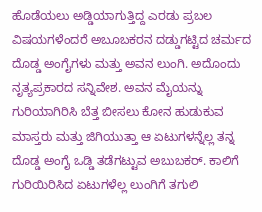ಹೊಡೆಯಲು ಅಡ್ಡಿಯಾಗುತ್ತಿದ್ದ ಎರಡು ಪ್ರಬಲ ವಿಷಯಗಳೆಂದರೆ ಅಬೂಬಕರನ ದಡ್ಡುಗಟ್ಟಿದ ಚರ್ಮದ ದೊಡ್ಡ ಅಂಗೈಗಳು ಮತ್ತು ಅವನ ಲುಂಗಿ. ಅದೊಂದು ನೃತ್ಯಪ್ರಕಾರದ ಸನ್ನಿವೇಶ. ಅವನ ಮೈಯನ್ನು ಗುರಿಯಾಗಿರಿಸಿ ಬೆತ್ತ ಬೀಸಲು ಕೋನ ಹುಡುಕುವ ಮಾಸ್ತರು ಮತ್ತು ಜಿಗಿಯುತ್ತಾ ಆ ಏಟುಗಳನ್ನೆಲ್ಲ ತನ್ನ ದೊಡ್ಡ ಅಂಗೈ ಒಡ್ಡಿ ತಡೆಗಟ್ಟುವ ಅಬುಬಕರ್. ಕಾಲಿಗೆ ಗುರಿಯಿರಿಸಿದ ಏಟುಗಳೆಲ್ಲ ಲುಂಗಿಗೆ ತಗುಲಿ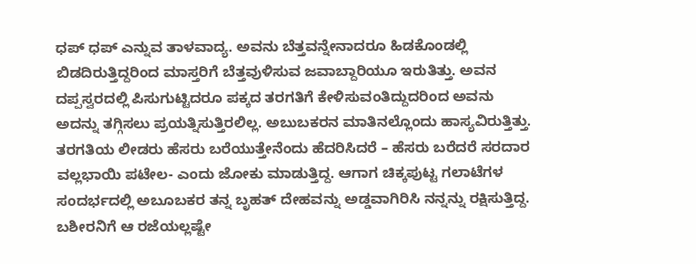ಧಪ್ ಧಪ್ ಎನ್ನುವ ತಾಳವಾದ್ಯ. ಅವನು ಬೆತ್ತವನ್ನೇನಾದರೂ ಹಿಡಕೊಂಡಲ್ಲಿ ಬಿಡದಿರುತ್ತಿದ್ದರಿಂದ ಮಾಸ್ತರಿಗೆ ಬೆತ್ತವುಳಿಸುವ ಜವಾಬ್ದಾರಿಯೂ ಇರುತಿತ್ತು. ಅವನ ದಪ್ಪಸ್ವರದಲ್ಲಿ ಪಿಸುಗುಟ್ಟಿದರೂ ಪಕ್ಕದ ತರಗತಿಗೆ ಕೇಳಿಸುವಂತಿದ್ದುದರಿಂದ ಅವನು ಅದನ್ನು ತಗ್ಗಿಸಲು ಪ್ರಯತ್ನಿಸುತ್ತಿರಲಿಲ್ಲ. ಅಬುಬಕರನ ಮಾತಿನಲ್ಲೊಂದು ಹಾಸ್ಯವಿರುತ್ತಿತ್ತು. ತರಗತಿಯ ಲೀಡರು ಹೆಸರು ಬರೆಯುತ್ತೇನೆಂದು ಹೆದರಿಸಿದರೆ – ಹೆಸರು ಬರೆದರೆ ಸರದಾರ ವಲ್ಲಭಾಯಿ ಪಟೇಲ- ಎಂದು ಜೋಕು ಮಾಡುತ್ತಿದ್ದ. ಆಗಾಗ ಚಿಕ್ಕಪುಟ್ಟ ಗಲಾಟೆಗಳ ಸಂದರ್ಭದಲ್ಲಿ ಅಬೂಬಕರ ತನ್ನ ಬೃಹತ್ ದೇಹವನ್ನು ಅಡ್ಡವಾಗಿರಿಸಿ ನನ್ನನ್ನು ರಕ್ಷಿಸುತ್ತಿದ್ದ.
ಬಶೀರನಿಗೆ ಆ ರಜೆಯಲ್ಲಷ್ಟೇ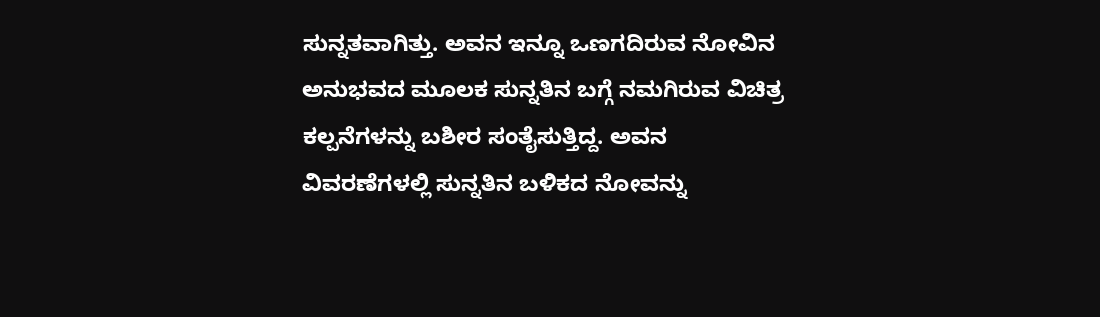ಸುನ್ನತವಾಗಿತ್ತು. ಅವನ ಇನ್ನೂ ಒಣಗದಿರುವ ನೋವಿನ ಅನುಭವದ ಮೂಲಕ ಸುನ್ನತಿನ ಬಗ್ಗೆ ನಮಗಿರುವ ವಿಚಿತ್ರ ಕಲ್ಪನೆಗಳನ್ನು ಬಶೀರ ಸಂತೈಸುತ್ತಿದ್ದ. ಅವನ ವಿವರಣೆಗಳಲ್ಲಿ ಸುನ್ನತಿನ ಬಳಿಕದ ನೋವನ್ನು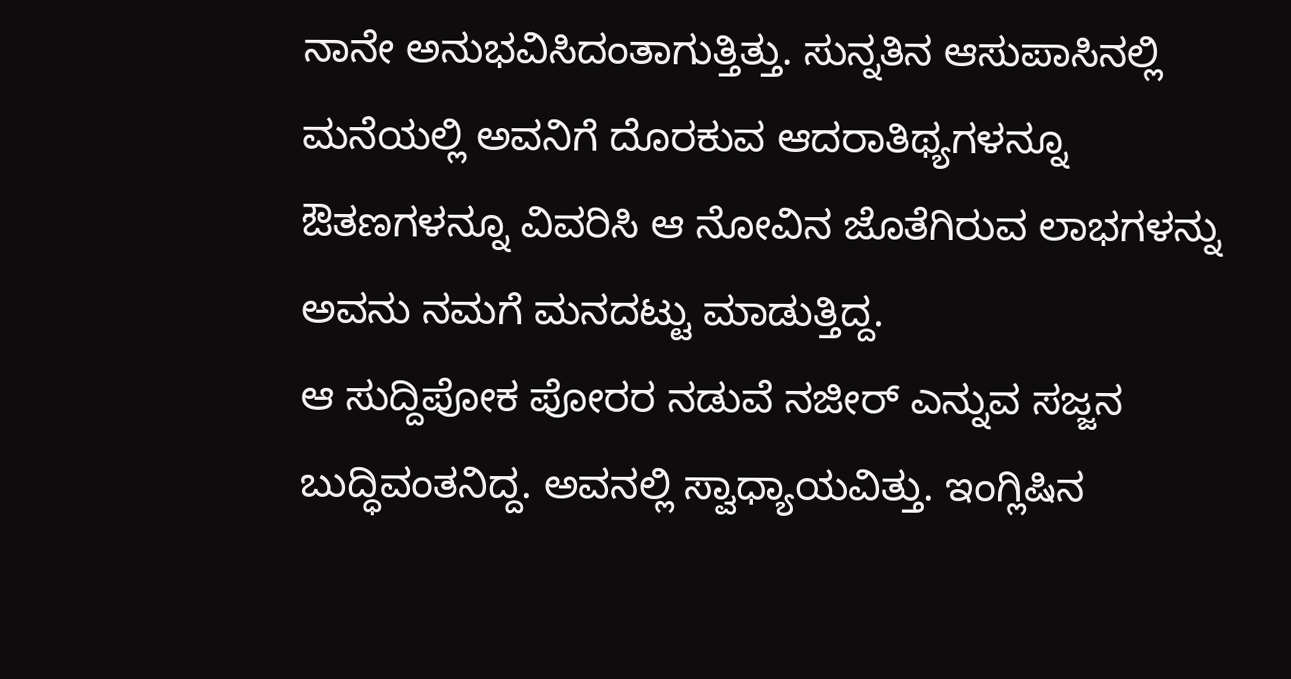ನಾನೇ ಅನುಭವಿಸಿದಂತಾಗುತ್ತಿತ್ತು. ಸುನ್ನತಿನ ಆಸುಪಾಸಿನಲ್ಲಿ ಮನೆಯಲ್ಲಿ ಅವನಿಗೆ ದೊರಕುವ ಆದರಾತಿಥ್ಯಗಳನ್ನೂ ಔತಣಗಳನ್ನೂ ವಿವರಿಸಿ ಆ ನೋವಿನ ಜೊತೆಗಿರುವ ಲಾಭಗಳನ್ನು ಅವನು ನಮಗೆ ಮನದಟ್ಟು ಮಾಡುತ್ತಿದ್ದ.
ಆ ಸುದ್ದಿಪೋಕ ಪೋರರ ನಡುವೆ ನಜೀರ್ ಎನ್ನುವ ಸಜ್ಜನ ಬುದ್ಧಿವಂತನಿದ್ದ. ಅವನಲ್ಲಿ ಸ್ವಾಧ್ಯಾಯವಿತ್ತು. ಇಂಗ್ಲಿಷಿನ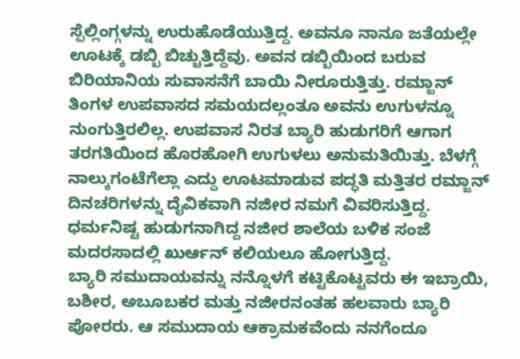ಸ್ಪೆಲ್ಲಿಂಗ್ಗಳನ್ನು ಉರುಹೊಡೆಯುತ್ತಿದ್ದ. ಅವನೂ ನಾನೂ ಜತೆಯಲ್ಲೇ ಊಟಕ್ಕೆ ಡಬ್ಬಿ ಬಿಚ್ಚುತ್ತಿದ್ದೆವು. ಅವನ ಡಬ್ಬಿಯಿಂದ ಬರುವ ಬಿರಿಯಾನಿಯ ಸುವಾಸನೆಗೆ ಬಾಯಿ ನೀರೂರುತ್ತಿತ್ತು. ರಮ್ಜಾನ್ ತಿಂಗಳ ಉಪವಾಸದ ಸಮಯದಲ್ಲಂತೂ ಅವನು ಉಗುಳನ್ನೂ ನುಂಗುತ್ತಿರಲಿಲ್ಲ. ಉಪವಾಸ ನಿರತ ಬ್ಯಾರಿ ಹುಡುಗರಿಗೆ ಆಗಾಗ ತರಗತಿಯಿಂದ ಹೊರಹೋಗಿ ಉಗುಳಲು ಅನುಮತಿಯಿತ್ತು. ಬೆಳಗ್ಗೆ ನಾಲ್ಕುಗಂಟೆಗೆಲ್ಲಾ ಎದ್ದು ಊಟಮಾಡುವ ಪದ್ಧತಿ ಮತ್ತಿತರ ರಮ್ಜಾನ್ ದಿನಚರಿಗಳನ್ನು ದೈವಿಕವಾಗಿ ನಜೀರ ನಮಗೆ ವಿವರಿಸುತ್ತಿದ್ದ. ಧರ್ಮನಿಷ್ಟ ಹುಡುಗನಾಗಿದ್ದ ನಜೀರ ಶಾಲೆಯ ಬಳಿಕ ಸಂಜೆ ಮದರಸಾದಲ್ಲಿ ಖುರ್ಆನ್ ಕಲಿಯಲೂ ಹೋಗುತ್ತಿದ್ದ.
ಬ್ಯಾರಿ ಸಮುದಾಯವನ್ನು ನನ್ನೊಳಗೆ ಕಟ್ಟಿಕೊಟ್ಟವರು ಈ ಇಬ್ರಾಯಿ, ಬಶೀರ, ಅಬೂಬಕರ ಮತ್ತು ನಜೀರನಂತಹ ಹಲವಾರು ಬ್ಯಾರಿ ಪೋರರು. ಆ ಸಮುದಾಯ ಆಕ್ರಾಮಕವೆಂದು ನನಗೆಂದೂ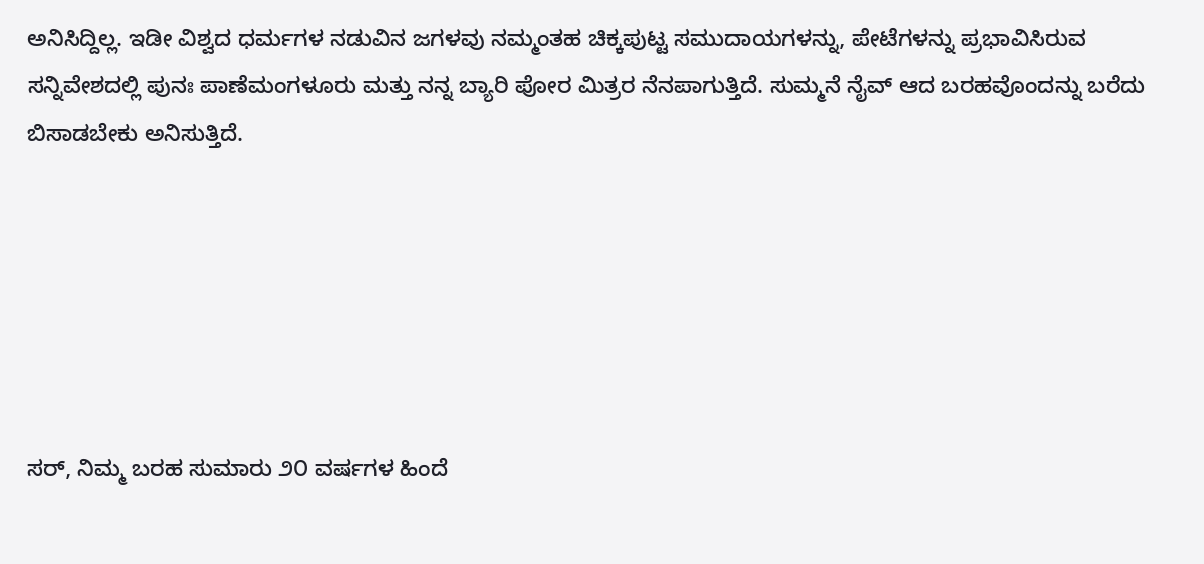ಅನಿಸಿದ್ದಿಲ್ಲ. ಇಡೀ ವಿಶ್ವದ ಧರ್ಮಗಳ ನಡುವಿನ ಜಗಳವು ನಮ್ಮಂತಹ ಚಿಕ್ಕಪುಟ್ಟ ಸಮುದಾಯಗಳನ್ನು, ಪೇಟೆಗಳನ್ನು ಪ್ರಭಾವಿಸಿರುವ ಸನ್ನಿವೇಶದಲ್ಲಿ ಪುನಃ ಪಾಣೆಮಂಗಳೂರು ಮತ್ತು ನನ್ನ ಬ್ಯಾರಿ ಪೋರ ಮಿತ್ರರ ನೆನಪಾಗುತ್ತಿದೆ. ಸುಮ್ಮನೆ ನೈವ್ ಆದ ಬರಹವೊಂದನ್ನು ಬರೆದು ಬಿಸಾಡಬೇಕು ಅನಿಸುತ್ತಿದೆ.






ಸರ್, ನಿಮ್ಮ ಬರಹ ಸುಮಾರು ೨೦ ವರ್ಷಗಳ ಹಿಂದೆ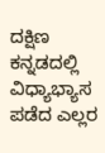ದಕ್ಷಿಣ ಕನ್ನಡದಲ್ಲಿ ವಿಧ್ಯಾಭ್ಯಾಸ ಪಡೆದ ಎಲ್ಲರ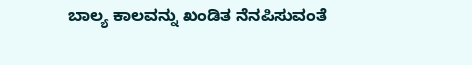ಬಾಲ್ಯ ಕಾಲವನ್ನು ಖಂಡಿತ ನೆನಪಿಸುವಂತೆ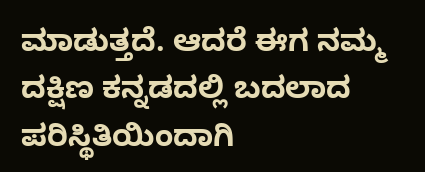ಮಾಡುತ್ತದೆ. ಆದರೆ ಈಗ ನಮ್ಮ ದಕ್ಷಿಣ ಕನ್ನಡದಲ್ಲಿ ಬದಲಾದ ಪರಿಸ್ಥಿತಿಯಿಂದಾಗಿ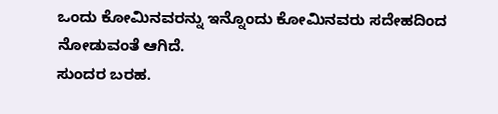ಒಂದು ಕೋಮಿನವರನ್ನು ಇನ್ನೊಂದು ಕೋಮಿನವರು ಸದೇಹದಿಂದ ನೋಡುವಂತೆ ಆಗಿದೆ.
ಸುಂದರ ಬರಹ.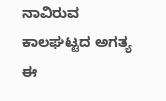ನಾವಿರುವ ಕಾಲಘಟ್ಟದ ಅಗತ್ಯ ಈ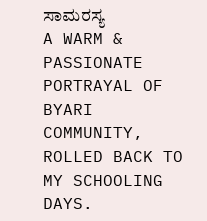ಸಾಮರಸ್ಯ
A WARM & PASSIONATE PORTRAYAL OF BYARI COMMUNITY, ROLLED BACK TO MY SCHOOLING DAYS.